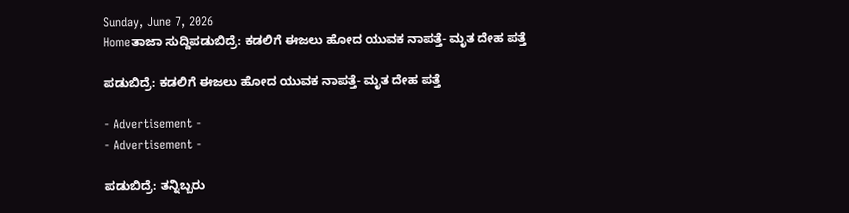Sunday, June 7, 2026
Homeತಾಜಾ ಸುದ್ದಿಪಡುಬಿದ್ರೆ: ಕಡಲಿಗೆ ಈಜಲು ಹೋದ ಯುವಕ ನಾಪತ್ತೆ- ಮೃತ ದೇಹ ಪತ್ತೆ

ಪಡುಬಿದ್ರೆ: ಕಡಲಿಗೆ ಈಜಲು ಹೋದ ಯುವಕ ನಾಪತ್ತೆ- ಮೃತ ದೇಹ ಪತ್ತೆ

- Advertisement -
- Advertisement -

ಪಡುಬಿದ್ರೆ: ತನ್ನಿಬ್ಬರು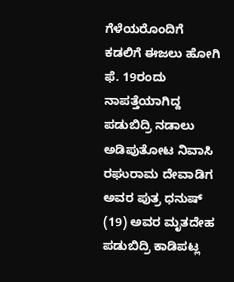ಗೆಳೆಯರೊಂದಿಗೆ ಕಡಲಿಗೆ ಈಜಲು ಹೋಗಿ ಫೆ. 19ರಂದು ನಾಪತ್ತೆಯಾಗಿದ್ದ ಪಡುಬಿದ್ರಿ ನಡಾಲು ಅಡಿಪುತೋಟ ನಿವಾಸಿ ರಘುರಾಮ ದೇವಾಡಿಗ ಅವರ ಪುತ್ರ ಧನುಷ್ (19) ಅವರ ಮೃತದೇಹ ಪಡುಬಿದ್ರಿ ಕಾಡಿಪಟ್ಲ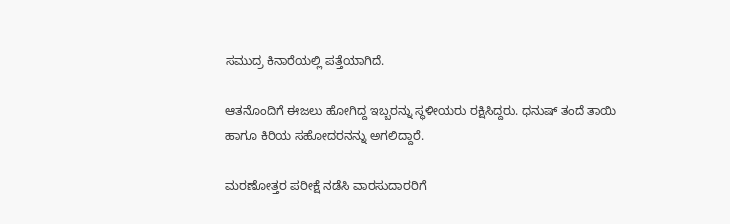ಸಮುದ್ರ ಕಿನಾರೆಯಲ್ಲಿ ಪತ್ತೆಯಾಗಿದೆ.

ಆತನೊಂದಿಗೆ ಈಜಲು ಹೋಗಿದ್ದ ಇಬ್ಬರನ್ನು ಸ್ಥಳೀಯರು ರಕ್ಷಿಸಿದ್ದರು. ಧನುಷ್ ತಂದೆ ತಾಯಿ ಹಾಗೂ ಕಿರಿಯ ಸಹೋದರನನ್ನು ಅಗಲಿದ್ದಾರೆ.

ಮರಣೋತ್ತರ ಪರೀಕ್ಷೆ ನಡೆಸಿ ವಾರಸುದಾರರಿಗೆ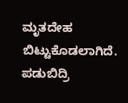ಮೃತದೇಹ ಬಿಟ್ಟುಕೊಡಲಾಗಿದೆ. ಪಡುಬಿದ್ರಿ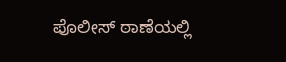ಪೊಲೀಸ್ ಠಾಣೆಯಲ್ಲಿ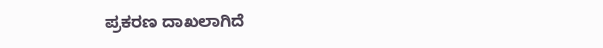ಪ್ರಕರಣ ದಾಖಲಾಗಿದೆ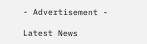- Advertisement -

Latest News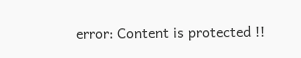error: Content is protected !!